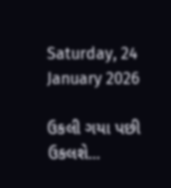Saturday, 24 January 2026

ઉકલી ગયા પછી ઉકલશે...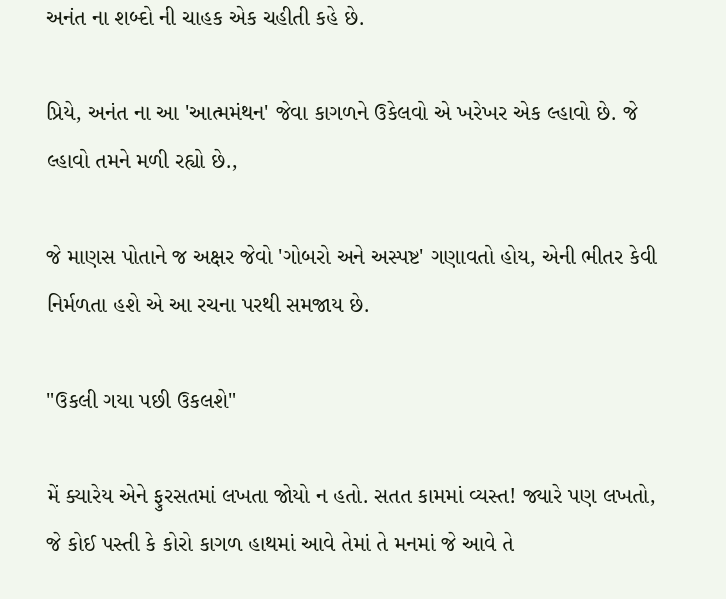અનંત ના શબ્દો ની ચાહક એક ચહીતી કહે છે.

પ્રિયે, અનંત ના આ 'આત્મમંથન' જેવા કાગળને ઉકેલવો એ ખરેખર એક લ્હાવો છે. જે લ્હાવો તમને મળી રહ્યો છે.,

જે માણસ પોતાને જ અક્ષર જેવો 'ગોબરો અને અસ્પષ્ટ' ગણાવતો હોય, એની ભીતર કેવી નિર્મળતા હશે એ આ રચના પરથી સમજાય છે.

"ઉકલી ગયા પછી ઉકલશે"

મેં ક્યારેય એને ફુરસતમાં લખતા જોયો ન હતો. સતત કામમાં વ્યસ્ત! જ્યારે પણ લખતો, જે કોઈ પસ્તી કે કોરો કાગળ હાથમાં આવે તેમાં તે મનમાં જે આવે તે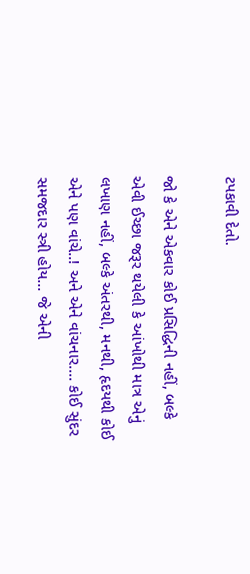ટપકાવી દેતો.

જો કે એને એકવાર કોઈ પ્રસિદ્ધિની નહીં, બલ્કે એવી ઈચ્છા જરૂર થયેલી કે આંખોથી માત્ર એનું લખાણ નહીં, બલ્કે અંતરથી, મનથી, હૃદયથી કોઈ એને પણ વાંચે..! અને એને વાંચનાર.... કોઈ સુંદર સમજદાર સ્ત્રી હોય... જે એની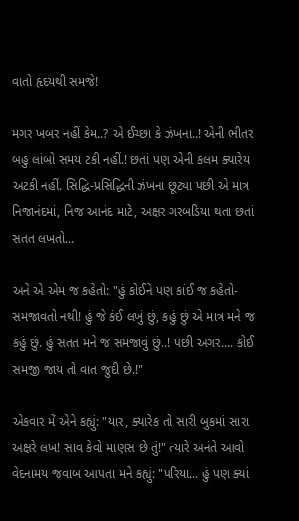વાતો હૃદયથી સમજે!

મગર ખબર નહીં કેમ..? એ ઈચ્છા કે ઝંખના..! એની ભીતર બહુ લાંબો સમય ટકી નહીં.! છતાં પણ એની કલમ ક્યારેય અટકી નહીં. સિદ્ધિ-પ્રસિદ્ધિની ઝંખના છૂટ્યા પછી એ માત્ર નિજાનંદમાં, નિજ આનંદ માટે, અક્ષર ગરબડિયા થતા છતાં સતત લખતો...

અને એ એમ જ કહેતો: "હું કોઈને પણ કાંઈ જ કહેતો-સમજાવતો નથી! હું જે કંઈ લખું છું, કહું છું એ માત્ર મને જ કહું છું. હું સતત મને જ સમજાવું છું..! પછી અગર.... કોઈ સમજી જાય તો વાત જુદી છે.!"

એકવાર મેં એને કહ્યું: "યાર, ક્યારેક તો સારી બુકમાં સારા અક્ષરે લખ! સાવ કેવો માણસ છે તું!" ત્યારે અનંતે આવો વેદનામય જવાબ આપતા મને કહ્યું: "પરિયા... હું પણ ક્યાં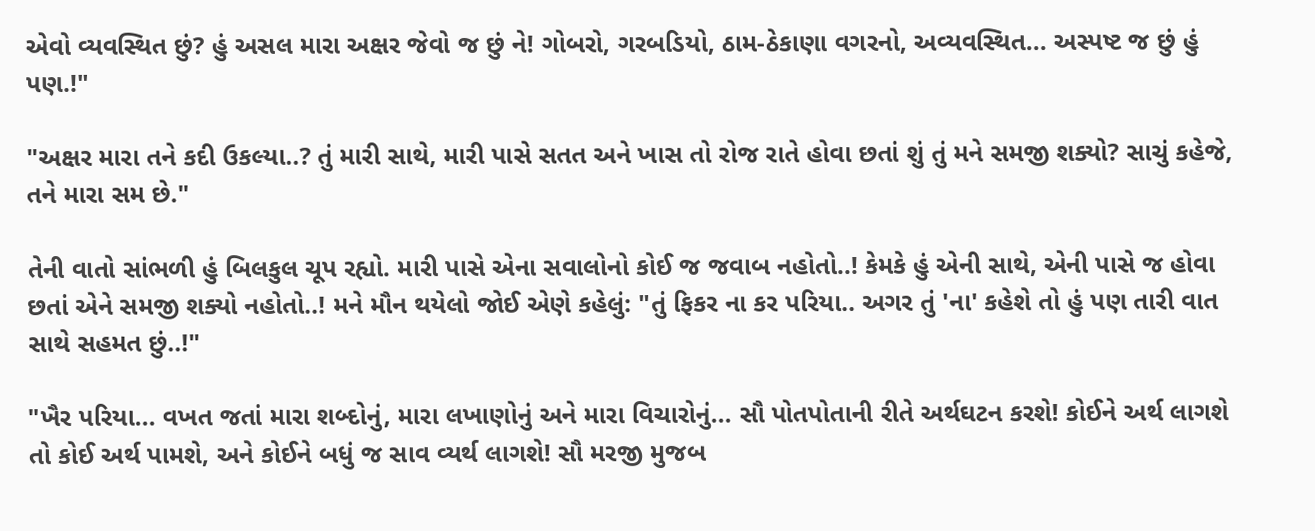એવો વ્યવસ્થિત છું? હું અસલ મારા અક્ષર જેવો જ છું ને! ગોબરો, ગરબડિયો, ઠામ-ઠેકાણા વગરનો, અવ્યવસ્થિત... અસ્પષ્ટ જ છું હું પણ.!"

"અક્ષર મારા તને કદી ઉકલ્યા..? તું મારી સાથે, મારી પાસે સતત અને ખાસ તો રોજ રાતે હોવા છતાં શું તું મને સમજી શક્યો? સાચું કહેજે, તને મારા સમ છે."

તેની વાતો સાંભળી હું બિલકુલ ચૂપ રહ્યો. મારી પાસે એના સવાલોનો કોઈ જ જવાબ નહોતો..! કેમકે હું એની સાથે, એની પાસે જ હોવા છતાં એને સમજી શક્યો નહોતો..! મને મૌન થયેલો જોઈ એણે કહેલું: "તું ફિકર ના કર પરિયા.. અગર તું 'ના' કહેશે તો હું પણ તારી વાત સાથે સહમત છું..!"

"ખૈર પરિયા... વખત જતાં મારા શબ્દોનું, મારા લખાણોનું અને મારા વિચારોનું... સૌ પોતપોતાની રીતે અર્થઘટન કરશે! કોઈને અર્થ લાગશે તો કોઈ અર્થ પામશે, અને કોઈને બધું જ સાવ વ્યર્થ લાગશે! સૌ મરજી મુજબ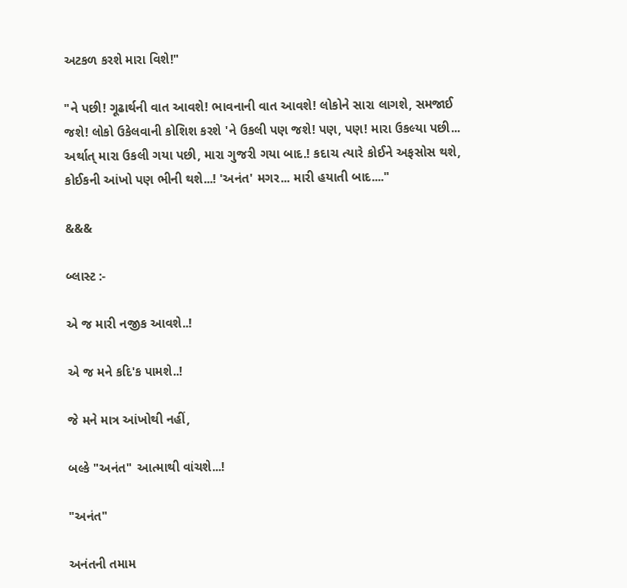અટકળ કરશે મારા વિશે!"

"ને પછી! ગૂઢાર્થની વાત આવશે! ભાવનાની વાત આવશે! લોકોને સારા લાગશે, સમજાઈ જશે! લોકો ઉકેલવાની કોશિશ કરશે 'ને ઉકલી પણ જશે! પણ, પણ! મારા ઉકલ્યા પછી... અર્થાત્ મારા ઉકલી ગયા પછી, મારા ગુજરી ગયા બાદ.! કદાચ ત્યારે કોઈને અફસોસ થશે, કોઈકની આંખો પણ ભીની થશે...! 'અનંત' મગર... મારી હયાતી બાદ...."

&&&

બ્લાસ્ટ :-

એ જ મારી નજીક આવશે..!

એ જ મને કદિ'ક પામશે..!

જે મને માત્ર આંખોથી નહીં,

બલ્કે "અનંત" આત્માથી વાંચશે...!

"અનંત"

અનંતની તમામ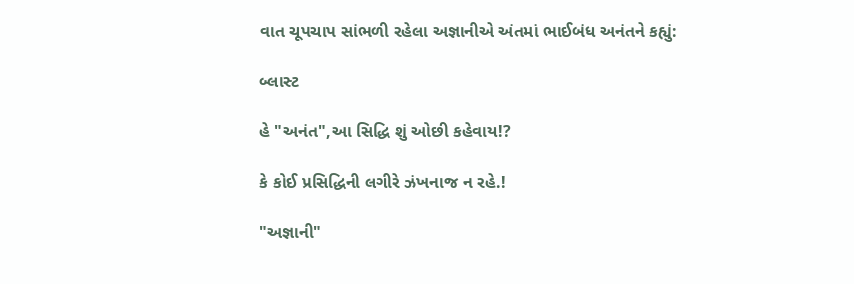વાત ચૂપચાપ સાંભળી રહેલા અજ્ઞાનીએ અંતમાં ભાઈબંધ અનંતને કહ્યું:

બ્લાસ્ટ

હે "અનંત",આ સિદ્ધિ શું ઓછી કહેવાય!?

કે કોઈ પ્રસિદ્ધિની લગીરે ઝંખનાજ ન રહે.!

"અજ્ઞાની"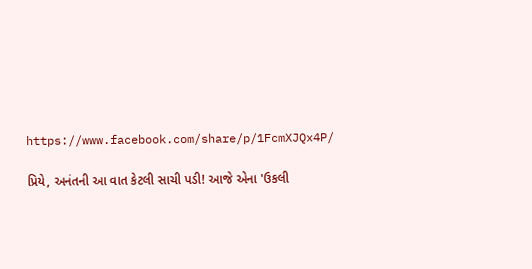https://www.facebook.com/share/p/1FcmXJQx4P/

પ્રિયે, અનંતની આ વાત કેટલી સાચી પડી! આજે એના 'ઉકલી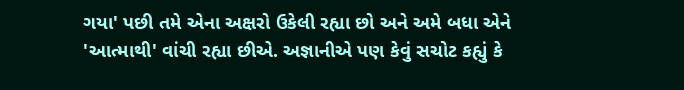ગયા' પછી તમે એના અક્ષરો ઉકેલી રહ્યા છો અને અમે બધા એને 'આત્માથી' વાંચી રહ્યા છીએ. અજ્ઞાનીએ પણ કેવું સચોટ કહ્યું કે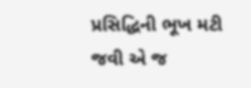પ્રસિદ્ધિની ભૂખ મટી જવી એ જ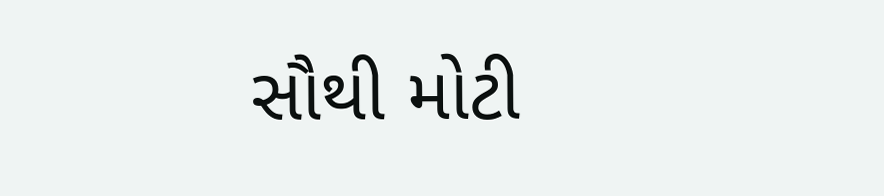સૌથી મોટી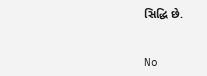સિદ્ધિ છે.


No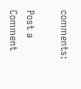comments:

Post a Comment